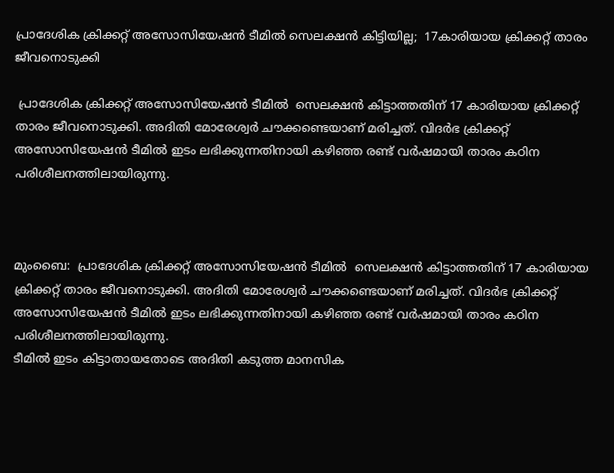പ്രാദേശിക ക്രിക്കറ്റ് അസോസിയേഷൻ ടീമിൽ സെലക്ഷൻ കിട്ടിയില്ല;  17കാരിയായ ക്രിക്കറ്റ് താരം ജീവനൊടുക്കി

 പ്രാദേശിക ക്രിക്കറ്റ് അസോസിയേഷൻ ടീമിൽ  സെലക്ഷൻ കിട്ടാത്തതിന് 17 കാരിയായ ക്രിക്കറ്റ് താരം ജീവനൊടുക്കി. അദിതി മോരേശ്വർ ചൗക്കണ്ടെയാണ് മരിച്ചത്. വിദർഭ ക്രിക്കറ്റ് അസോസിയേഷൻ ടീമിൽ ഇടം ലഭിക്കുന്നതിനായി കഴിഞ്ഞ രണ്ട് വർഷമായി താരം കഠിന പരിശീലനത്തിലായിരുന്നു.



മുംബൈ:  പ്രാദേശിക ക്രിക്കറ്റ് അസോസിയേഷൻ ടീമിൽ  സെലക്ഷൻ കിട്ടാത്തതിന് 17 കാരിയായ ക്രിക്കറ്റ് താരം ജീവനൊടുക്കി. അദിതി മോരേശ്വർ ചൗക്കണ്ടെയാണ് മരിച്ചത്. വിദർഭ ക്രിക്കറ്റ് അസോസിയേഷൻ ടീമിൽ ഇടം ലഭിക്കുന്നതിനായി കഴിഞ്ഞ രണ്ട് വർഷമായി താരം കഠിന പരിശീലനത്തിലായിരുന്നു.
ടീമിൽ ഇടം കിട്ടാതായതോടെ അദിതി കടുത്ത മാനസിക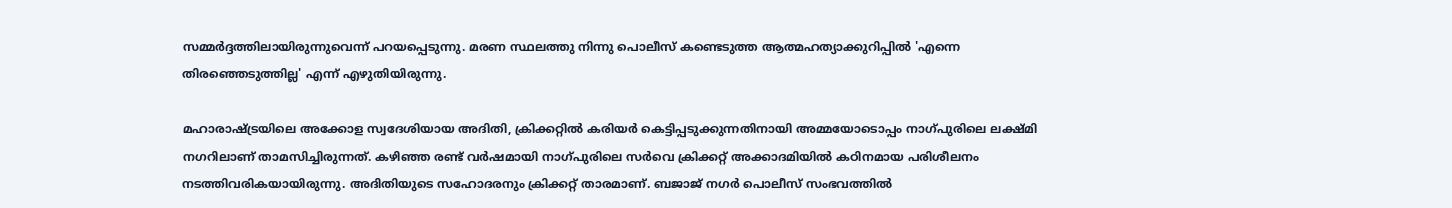സമ്മർദ്ദത്തിലായിരുന്നുവെന്ന് പറയപ്പെടുന്നു. മരണ സ്ഥലത്തു നിന്നു പൊലീസ് കണ്ടെടുത്ത ആത്മഹത്യാക്കുറിപ്പിൽ 'എന്നെ തിരഞ്ഞെടുത്തില്ല' എന്ന് എഴുതിയിരുന്നു.

മഹാരാഷ്ട്രയിലെ അക്കോള സ്വദേശിയായ അദിതി, ക്രിക്കറ്റിൽ കരിയർ കെട്ടിപ്പടുക്കുന്നതിനായി അമ്മയോടൊപ്പം നാഗ്പുരിലെ ലക്ഷ്മി നഗറിലാണ് താമസിച്ചിരുന്നത്. കഴിഞ്ഞ രണ്ട് വർഷമായി നാഗ്പുരിലെ സർവെ ക്രിക്കറ്റ് അക്കാദമിയിൽ കഠിനമായ പരിശീലനം നടത്തിവരികയായിരുന്നു. അദിതിയുടെ സഹോദരനും ക്രിക്കറ്റ് താരമാണ്. ബജാജ് നഗർ പൊലീസ് സംഭവത്തിൽ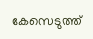കേസെടുത്ത്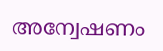അന്വേഷണം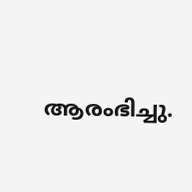ആരംഭിച്ചു.